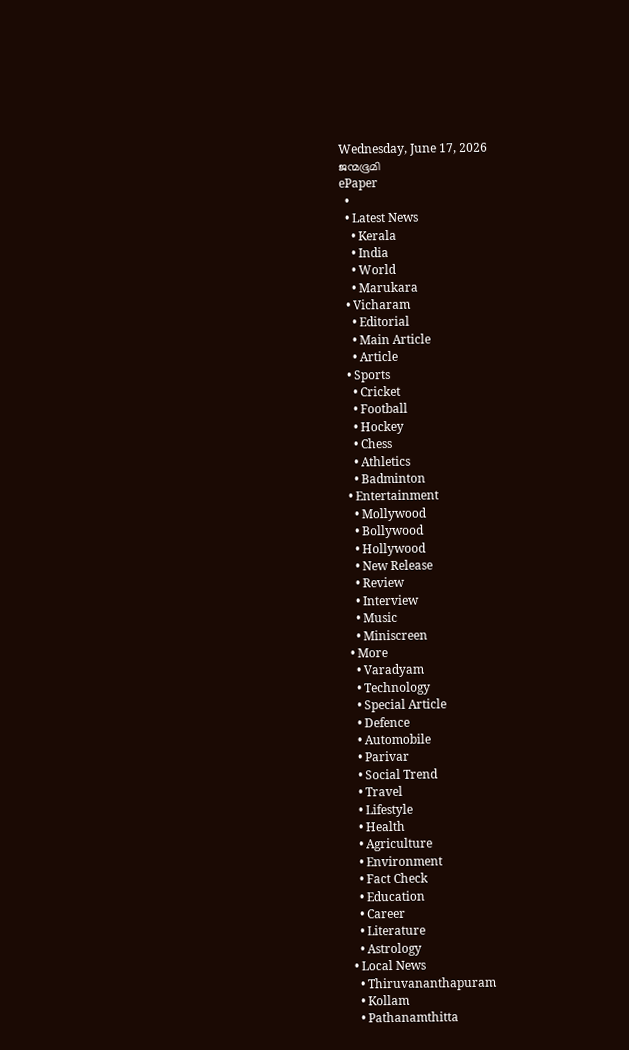Wednesday, June 17, 2026
ജന്മഭൂമി
ePaper
  •
  • Latest News
    • Kerala
    • India
    • World
    • Marukara
  • Vicharam
    • Editorial
    • Main Article
    • Article
  • Sports
    • Cricket
    • Football
    • Hockey
    • Chess
    • Athletics
    • Badminton
  • Entertainment
    • Mollywood
    • Bollywood
    • Hollywood
    • New Release
    • Review
    • Interview
    • Music
    • Miniscreen
  • More
    • Varadyam
    • Technology
    • Special Article
    • Defence
    • Automobile
    • Parivar
    • Social Trend
    • Travel
    • Lifestyle
    • Health
    • Agriculture
    • Environment
    • Fact Check
    • Education
    • Career
    • Literature
    • Astrology
  • Local News
    • Thiruvananthapuram
    • Kollam
    • Pathanamthitta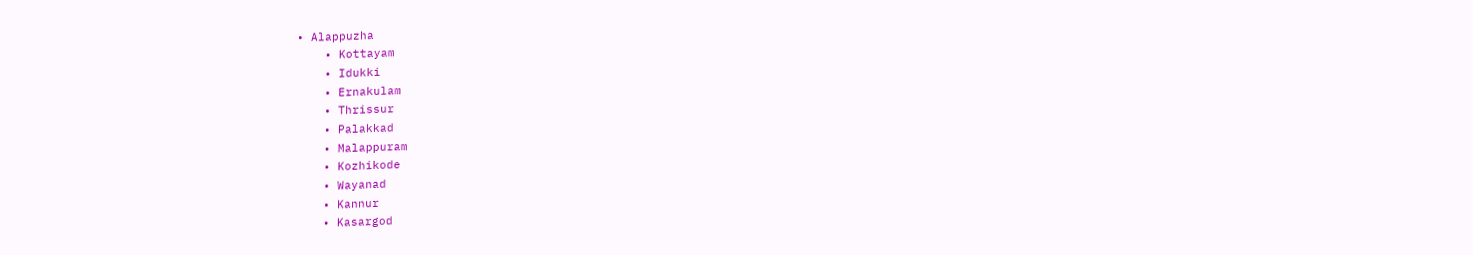• Alappuzha
    • Kottayam
    • Idukki
    • Ernakulam
    • Thrissur
    • Palakkad
    • Malappuram
    • Kozhikode
    • Wayanad
    • Kannur
    • Kasargod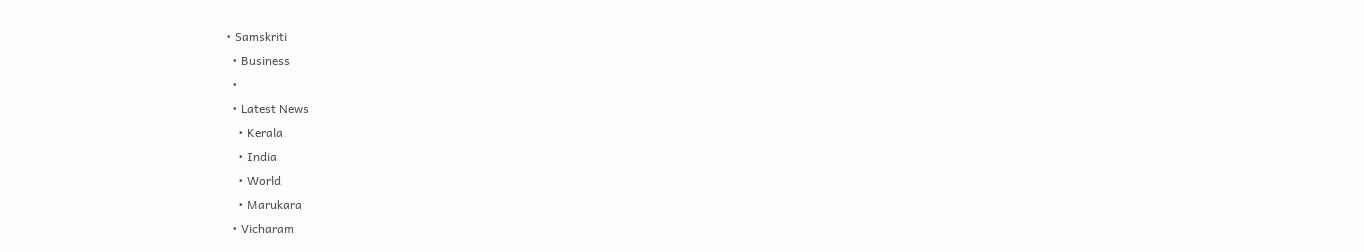• Samskriti
  • Business
  •
  • Latest News
    • Kerala
    • India
    • World
    • Marukara
  • Vicharam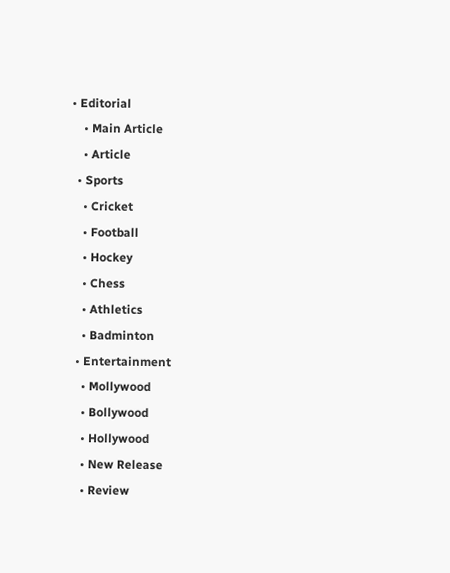• Editorial
    • Main Article
    • Article
  • Sports
    • Cricket
    • Football
    • Hockey
    • Chess
    • Athletics
    • Badminton
  • Entertainment
    • Mollywood
    • Bollywood
    • Hollywood
    • New Release
    • Review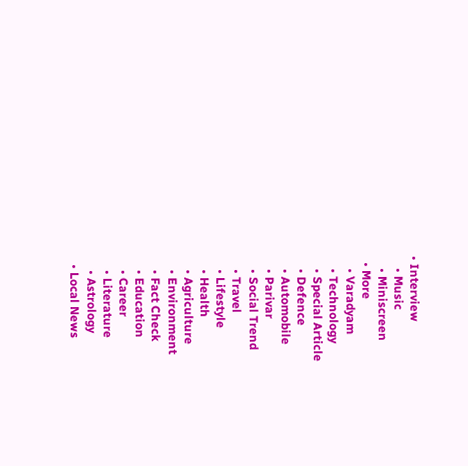• Interview
    • Music
    • Miniscreen
  • More
    • Varadyam
    • Technology
    • Special Article
    • Defence
    • Automobile
    • Parivar
    • Social Trend
    • Travel
    • Lifestyle
    • Health
    • Agriculture
    • Environment
    • Fact Check
    • Education
    • Career
    • Literature
    • Astrology
  • Local News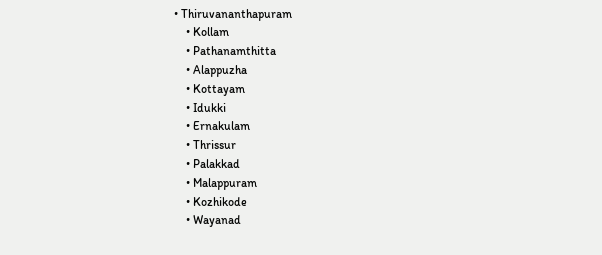• Thiruvananthapuram
    • Kollam
    • Pathanamthitta
    • Alappuzha
    • Kottayam
    • Idukki
    • Ernakulam
    • Thrissur
    • Palakkad
    • Malappuram
    • Kozhikode
    • Wayanad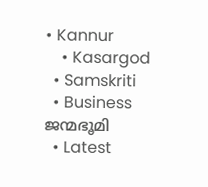• Kannur
    • Kasargod
  • Samskriti
  • Business
ജന്മഭൂമി
  • Latest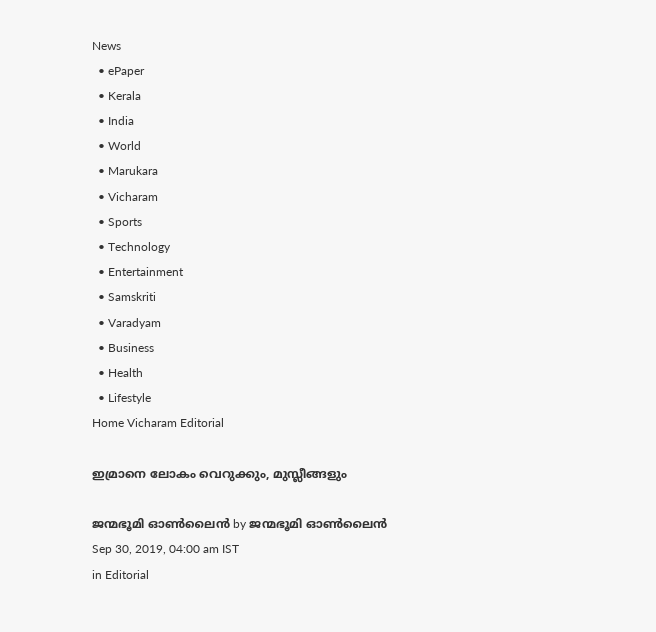News
  • ePaper
  • Kerala
  • India
  • World
  • Marukara
  • Vicharam
  • Sports
  • Technology
  • Entertainment
  • Samskriti
  • Varadyam
  • Business
  • Health
  • Lifestyle
Home Vicharam Editorial

ഇമ്രാനെ ലോകം വെറുക്കും, മുസ്ലീങ്ങളും

ജന്മഭൂമി ഓണ്‍ലൈന്‍ by ജന്മഭൂമി ഓണ്‍ലൈന്‍
Sep 30, 2019, 04:00 am IST
in Editorial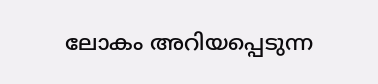ലോകം അറിയപ്പെടുന്ന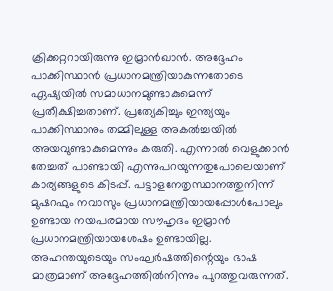ക്രിക്കറ്ററായിരുന്നു ഇമ്രാന്‍ഖാന്‍. അദ്ദേഹം പാക്കിസ്ഥാന്‍ പ്രധാനമന്ത്രിയാകുന്നതോടെ ഏഷ്യയില്‍ സമാധാനമുണ്ടാകുമെന്ന് പ്രതീക്ഷിച്ചതാണ്. പ്രത്യേകിച്ചും ഇന്ത്യയും പാക്കിസ്ഥാനും തമ്മിലുള്ള അകല്‍ച്ചയില്‍ അയവുണ്ടാകുമെന്നും കരുതി. എന്നാല്‍ വെളുക്കാന്‍ തേച്ചത് പാണ്ടായി എന്നുപറയുന്നതുപോലെയാണ് കാര്യങ്ങളുടെ കിടപ്പ്. പട്ടാളനേതൃസ്ഥാനത്തുനിന്ന് മുഷറഫും നവാസും പ്രധാനമന്ത്രിയായപ്പോള്‍പോലും ഉണ്ടായ നയപരമായ സൗഹൃദം ഇമ്രാന്‍ പ്രധാനമന്ത്രിയായശേഷം ഉണ്ടായില്ല. അഹന്തയുടെയും സംഘര്‍ഷത്തിന്റെയും ഭാഷ മാത്രമാണ് അദ്ദേഹത്തില്‍നിന്നും പുറത്തുവരുന്നത്.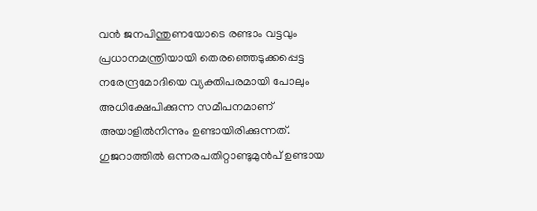വന്‍ ജനപിന്തുണയോടെ രണ്ടാം വട്ടവും പ്രധാനമന്ത്രിയായി തെരഞ്ഞെടുക്കപ്പെട്ട നരേന്ദ്രമോദിയെ വ്യക്തിപരമായി പോലും അധിക്ഷേപിക്കുന്ന സമീപനമാണ് അയാളില്‍നിന്നും ഉണ്ടായിരിക്കുന്നത്. ഗുജറാത്തില്‍ ഒന്നരപതിറ്റാണ്ടുമുന്‍പ് ഉണ്ടായ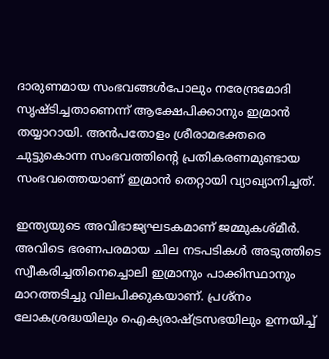ദാരുണമായ സംഭവങ്ങള്‍പോലും നരേന്ദ്രമോദി സൃഷ്ടിച്ചതാണെന്ന് ആക്ഷേപിക്കാനും ഇമ്രാന്‍ തയ്യാറായി. അന്‍പതോളം ശ്രീരാമഭക്തരെ ചുട്ടുകൊന്ന സംഭവത്തിന്റെ പ്രതികരണമുണ്ടായ സംഭവത്തെയാണ് ഇമ്രാന്‍ തെറ്റായി വ്യാഖ്യാനിച്ചത്.

ഇന്ത്യയുടെ അവിഭാജ്യഘടകമാണ് ജമ്മുകശ്മീര്‍. അവിടെ ഭരണപരമായ ചില നടപടികള്‍ അടുത്തിടെ സ്വീകരിച്ചതിനെച്ചൊലി ഇമ്രാനും പാക്കിസ്ഥാനും മാറത്തടിച്ചു വിലപിക്കുകയാണ്. പ്രശ്‌നം ലോകശ്രദ്ധയിലും ഐക്യരാഷ്‌ട്രസഭയിലും ഉന്നയിച്ച്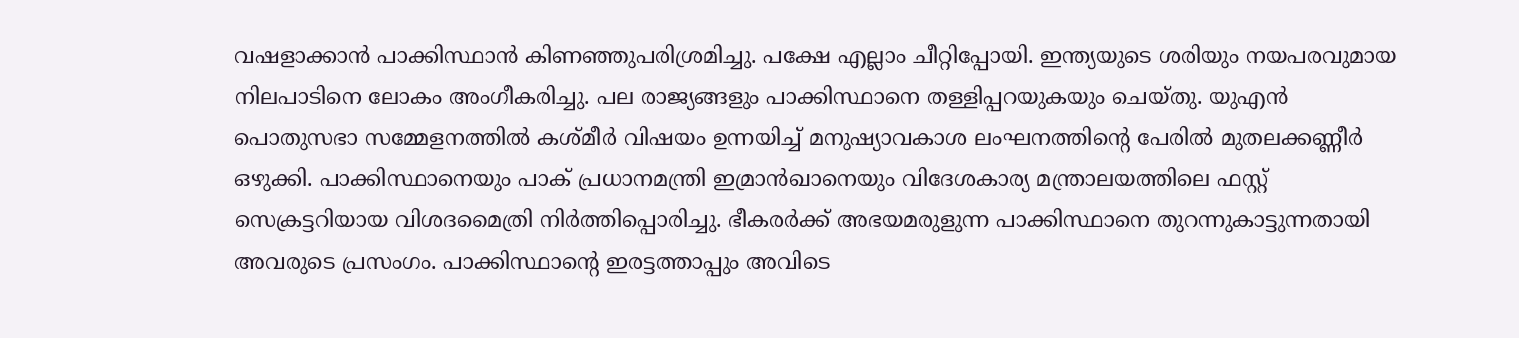വഷളാക്കാന്‍ പാക്കിസ്ഥാന്‍ കിണഞ്ഞുപരിശ്രമിച്ചു. പക്ഷേ എല്ലാം ചീറ്റിപ്പോയി. ഇന്ത്യയുടെ ശരിയും നയപരവുമായ നിലപാടിനെ ലോകം അംഗീകരിച്ചു. പല രാജ്യങ്ങളും പാക്കിസ്ഥാനെ തള്ളിപ്പറയുകയും ചെയ്തു. യുഎന്‍ പൊതുസഭാ സമ്മേളനത്തില്‍ കശ്മീര്‍ വിഷയം ഉന്നയിച്ച് മനുഷ്യാവകാശ ലംഘനത്തിന്റെ പേരില്‍ മുതലക്കണ്ണീര്‍ ഒഴുക്കി. പാക്കിസ്ഥാനെയും പാക് പ്രധാനമന്ത്രി ഇമ്രാന്‍ഖാനെയും വിദേശകാര്യ മന്ത്രാലയത്തിലെ ഫസ്റ്റ് സെക്രട്ടറിയായ വിശദമൈത്രി നിര്‍ത്തിപ്പൊരിച്ചു. ഭീകരര്‍ക്ക് അഭയമരുളുന്ന പാക്കിസ്ഥാനെ തുറന്നുകാട്ടുന്നതായി അവരുടെ പ്രസംഗം. പാക്കിസ്ഥാന്റെ ഇരട്ടത്താപ്പും അവിടെ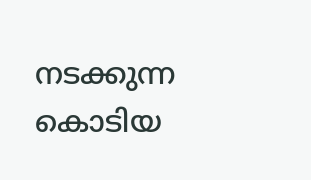നടക്കുന്ന കൊടിയ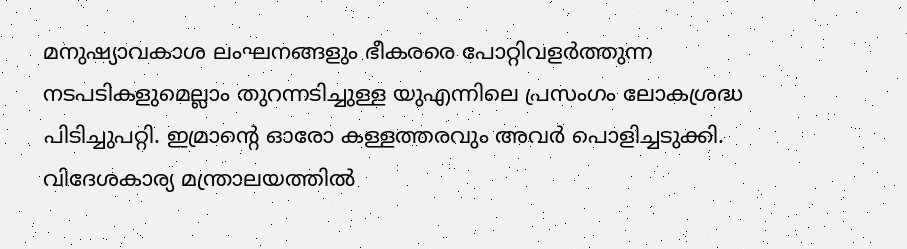മനുഷ്യാവകാശ ലംഘനങ്ങളും ഭീകരരെ പോറ്റിവളര്‍ത്തുന്ന നടപടികളുമെല്ലാം തുറന്നടിച്ചുള്ള യുഎന്നിലെ പ്രസംഗം ലോകശ്രദ്ധ പിടിച്ചുപറ്റി. ഇമ്രാന്റെ ഓരോ കള്ളത്തരവും അവര്‍ പൊളിച്ചടുക്കി. വിദേശകാര്യ മന്ത്രാലയത്തില്‍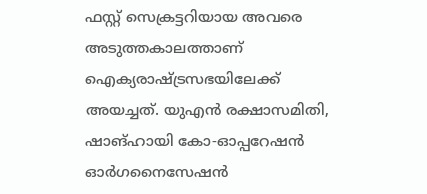ഫസ്റ്റ് സെക്രട്ടറിയായ അവരെ അടുത്തകാലത്താണ് ഐക്യരാഷ്‌ട്രസഭയിലേക്ക് അയച്ചത്. യുഎന്‍ രക്ഷാസമിതി, ഷാങ്ഹായി കോ-ഓപ്പറേഷന്‍ ഓര്‍ഗനൈസേഷന്‍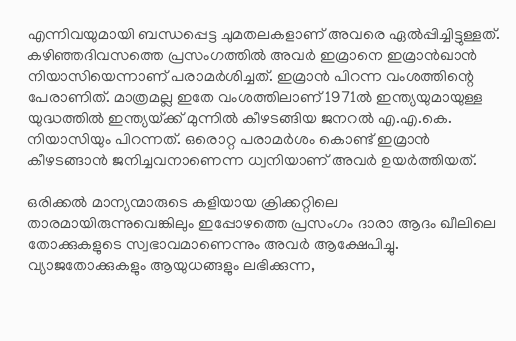എന്നിവയുമായി ബന്ധപ്പെട്ട ചുമതലകളാണ് അവരെ ഏല്‍പ്പിച്ചിട്ടുള്ളത്. കഴിഞ്ഞദിവസത്തെ പ്രസംഗത്തില്‍ അവര്‍ ഇമ്രാനെ ഇമ്രാന്‍ഖാന്‍ നിയാസിയെന്നാണ് പരാമര്‍ശിച്ചത്. ഇമ്രാന്‍ പിറന്ന വംശത്തിന്റെ പേരാണിത്. മാത്രമല്ല ഇതേ വംശത്തിലാണ് 1971ല്‍ ഇന്ത്യയുമായുള്ള യുദ്ധത്തില്‍ ഇന്ത്യയ്‌ക്ക് മുന്നില്‍ കീഴടങ്ങിയ ജനറല്‍ എ.എ.കെ. നിയാസിയും പിറന്നത്. ഒരൊറ്റ പരാമര്‍ശം കൊണ്ട് ഇമ്രാന്‍ കീഴടങ്ങാന്‍ ജനിച്ചവനാണെന്ന ധ്വനിയാണ് അവര്‍ ഉയര്‍ത്തിയത്.

ഒരിക്കല്‍ മാന്യന്മാരുടെ കളിയായ ക്രിക്കറ്റിലെ താരമായിരുന്നുവെങ്കിലും ഇപ്പോഴത്തെ പ്രസംഗം ദാരാ ആദം ഖീലിലെ തോക്കുകളുടെ സ്വഭാവമാണെന്നും അവര്‍ ആക്ഷേപിച്ചു. വ്യാജതോക്കുകളും ആയുധങ്ങളും ലഭിക്കുന്ന,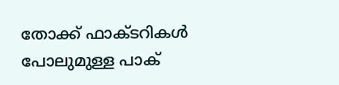തോക്ക് ഫാക്ടറികള്‍ പോലുമുള്ള പാക്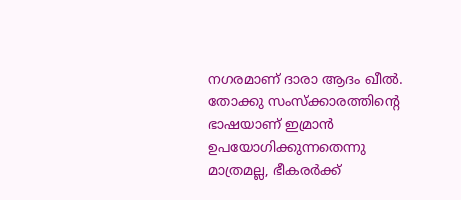നഗരമാണ് ദാരാ ആദം ഖീല്‍. തോക്കു സംസ്‌ക്കാരത്തിന്റെ ഭാഷയാണ് ഇമ്രാന്‍ ഉപയോഗിക്കുന്നതെന്നു മാത്രമല്ല, ഭീകരര്‍ക്ക്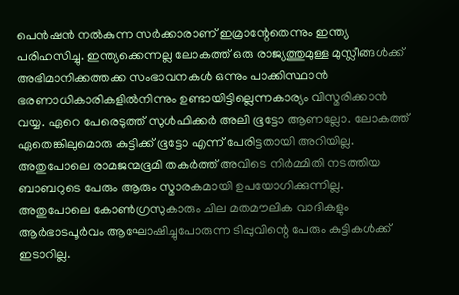പെന്‍ഷന്‍ നല്‍കുന്ന സര്‍ക്കാരാണ് ഇമ്രാന്റേതെന്നും ഇന്ത്യ പരിഹസിച്ചു. ഇന്ത്യക്കെന്നല്ല ലോകത്ത് ഒരു രാജ്യത്തുമുള്ള മുസ്ലീങ്ങള്‍ക്ക് അഭിമാനിക്കത്തക്ക സംഭാവനകള്‍ ഒന്നും പാക്കിസ്ഥാന്‍ ഭരണാധികാരികളില്‍നിന്നും ഉണ്ടായിട്ടില്ലെന്നകാര്യം വിസ്മരിക്കാന്‍ വയ്യ. ഏറെ പേരെടുത്ത് സുള്‍ഫിക്കര്‍ അലി ഭൂട്ടോ ആണല്ലോ. ലോകത്ത് ഏതെങ്കിലുമൊരു കുട്ടിക്ക് ഭൂട്ടോ എന്ന് പേരിട്ടതായി അറിയില്ല. അതുപോലെ രാമജന്മഭൂമി തകര്‍ത്ത് അവിടെ നിര്‍മ്മിതി നടത്തിയ ബാബറുടെ പേരും ആരും സ്മാരകമായി ഉപയോഗിക്കുന്നില്ല. അതുപോലെ കോണ്‍ഗ്രസുകാരും ചില മതമൗലിക വാദികളും ആര്‍ഭാടപൂര്‍വം ആഘോഷിച്ചുപോരുന്ന ടിപ്പുവിന്റെ പേരും കുട്ടികള്‍ക്ക് ഇടാറില്ല.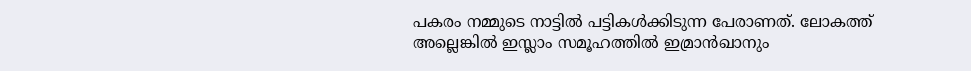പകരം നമ്മുടെ നാട്ടില്‍ പട്ടികള്‍ക്കിടുന്ന പേരാണത്. ലോകത്ത് അല്ലെങ്കില്‍ ഇസ്ലാം സമൂഹത്തില്‍ ഇമ്രാന്‍ഖാനും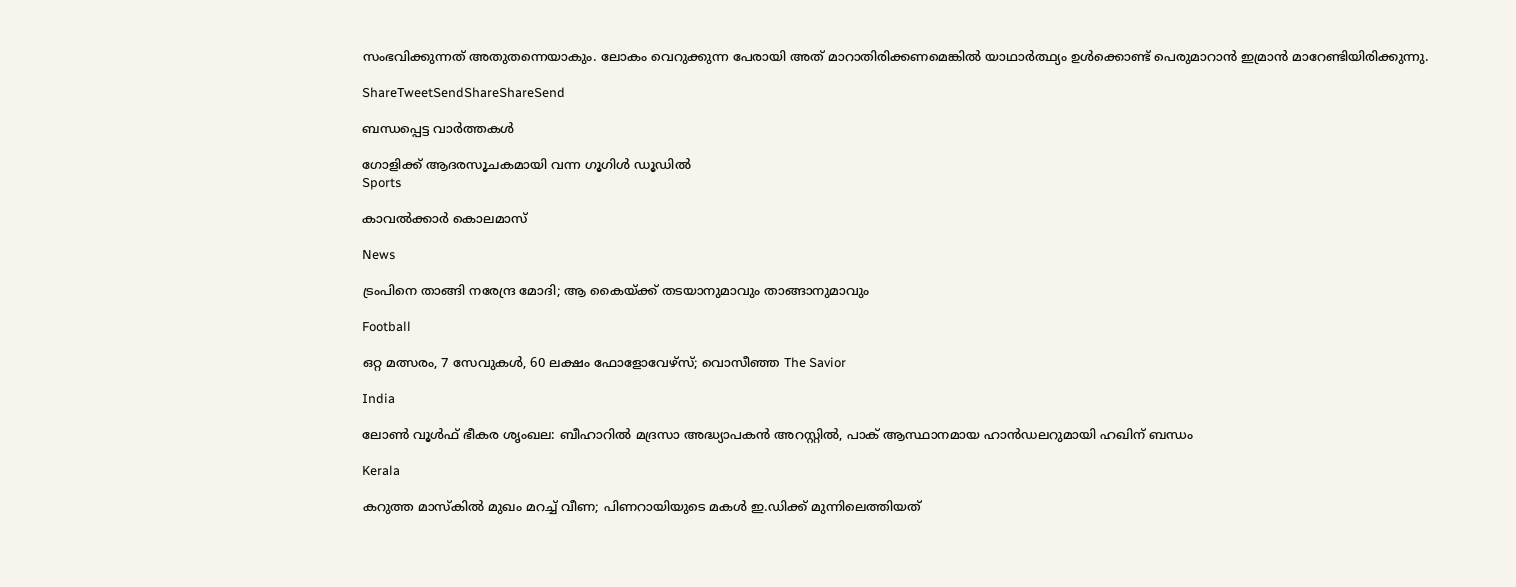സംഭവിക്കുന്നത് അതുതന്നെയാകും. ലോകം വെറുക്കുന്ന പേരായി അത് മാറാതിരിക്കണമെങ്കില്‍ യാഥാര്‍ത്ഥ്യം ഉള്‍ക്കൊണ്ട് പെരുമാറാന്‍ ഇമ്രാന്‍ മാറേണ്ടിയിരിക്കുന്നു.

ShareTweetSendShareShareSend

ബന്ധപ്പെട്ട വാര്‍ത്തകള്‍

ഗോളിക്ക് ആദരസൂചകമായി വന്ന ഗൂഗിള്‍ ഡൂഡില്‍
Sports

കാവൽക്കാർ കൊലമാസ്

News

ട്രംപിനെ താങ്ങി നരേന്ദ്ര മോദി; ആ കൈയ്‌ക്ക് തടയാനുമാവും താങ്ങാനുമാവും

Football

ഒറ്റ മത്സരം, 7 സേവുകൾ, 60 ലക്ഷം ഫോളോവേഴ്സ്; വൊസീഞ്ഞ The Savior

India

ലോണ്‍ വൂള്‍ഫ് ഭീകര ശൃംഖല: ബീഹാറില്‍ മദ്രസാ അദ്ധ്യാപകൻ അറസ്റ്റില്‍, പാക് ആസ്ഥാനമായ ഹാൻഡലറുമായി ഹഖിന് ബന്ധം

Kerala

കറുത്ത മാസ്കിൽ മുഖം മറച്ച് വീണ; പിണറായിയുടെ മകൾ ഇ.ഡിക്ക് മുന്നിലെത്തിയത്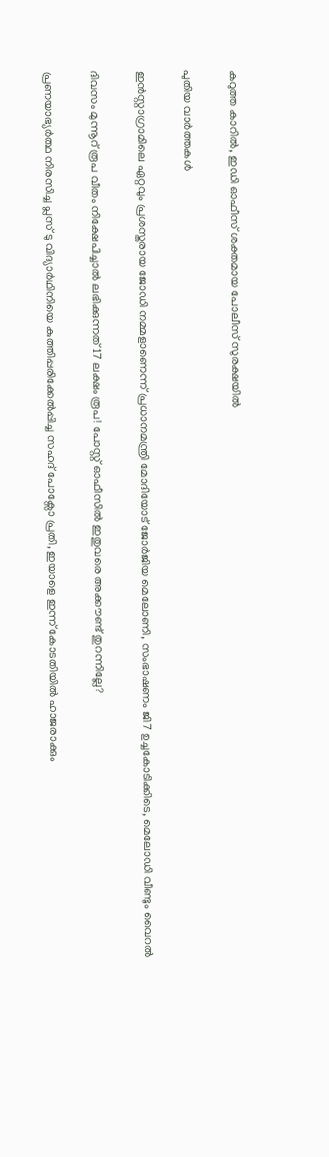കറുത്ത കാറിൽ, ഇഡി ഓഫീസ് ശക്തമായ പോലീസ് സുരക്ഷയിൽ

പുതിയ വാര്‍ത്തകള്‍

ഇൻസ്റ്റാഗ്രാമിലെ ഏറ്റവും പ്രശസ്തരായ ജോഡി നമ്മളാണെന്ന് പ്രധാനമന്ത്രി മോദിയോട് ജോർജിയ മെലോണി, സംഭാഷണം ജി7 ഉച്ചകോടിക്കിടെ, മെലോഡി വീണ്ടും വൈറൽ

ദിവസം മുന്നൂറ് രൂപ വീതം നിക്ഷേപിച്ചാൽ ലഭിക്കുന്നത് 17 ലക്ഷം രൂപ! പോസ്റ്റ് ഓഫീസിൽ ഇതുവരെ അക്കൗണ്ട് തുറന്നില്ലേ?

പ്രണയാഭ്യർത്ഥ നിരസിച്ച പ്ലസ് ടു വിദ്യാർഥിനിയെ കുത്തിപ്പരിക്കേൽപ്പിച്ച സഹദ് പോക്സോ പ്രതി, ഇയാളെ ഇന്ന് കോടതിയിൽ ഹാജരാക്കും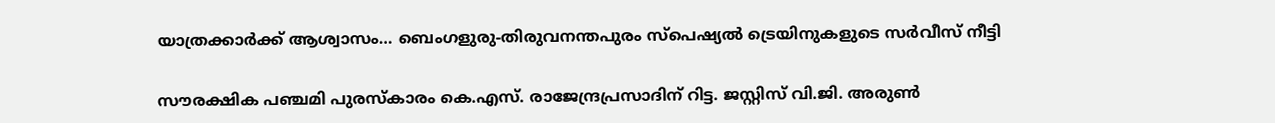യാത്രക്കാര്‍ക്ക് ആശ്വാസം… ബെംഗളുരു-തിരുവനന്തപുരം സ്പെഷ്യല്‍ ട്രെയിനുകളുടെ സർവീസ് നീട്ടി

സൗരക്ഷിക പഞ്ചമി പുരസ്‌കാരം കെ.എസ്. രാജേന്ദ്രപ്രസാദിന് റിട്ട. ജസ്റ്റിസ് വി.ജി. അരുണ്‍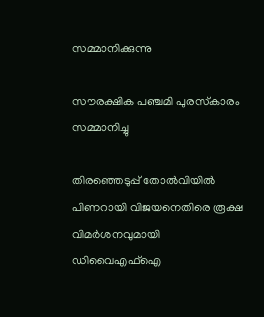സമ്മാനിക്കുന്നു

സൗരക്ഷിക പഞ്ചമി പുരസ്‌കാരം സമ്മാനിച്ചു

തിരഞ്ഞെടുപ്പ് തോൽവിയിൽ പിണറായി വിജയനെതിരെ രൂക്ഷ വിമർശനവുമായി ഡിവൈഎഫ്ഐ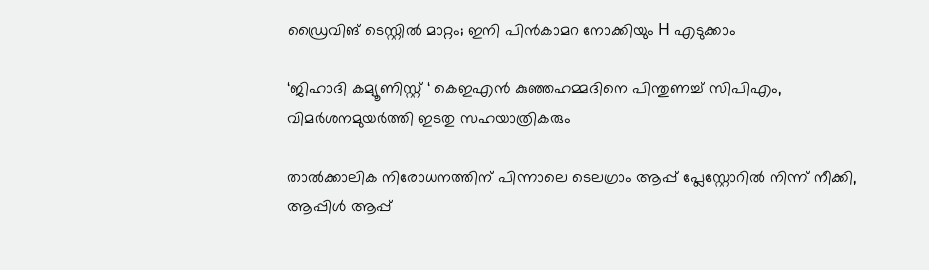ഡ്രൈവിങ് ടെസ്റ്റില്‍ മാറ്റം; ഇനി പിന്‍കാമറ നോക്കിയും H എടുക്കാം

‘ജിഹാദി കമ്യൂണിസ്റ്റ് ‘ കെഇഎന്‍ കുഞ്ഞഹമ്മദിനെ പിന്തുണച്ച് സിപിഎം, വിമര്‍ശനമുയര്‍ത്തി ഇടതു സഹയാത്രികരും

താൽക്കാലിക നിരോധനത്തിന് പിന്നാലെ ടെലഗ്രാം ആപ്പ് പ്ലേസ്റ്റോറിൽ നിന്ന് നീക്കി, ആപ്പിൾ ആപ്പ്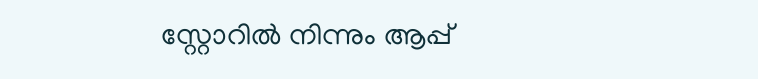സ്റ്റോറിൽ നിന്നും ആപ്പ്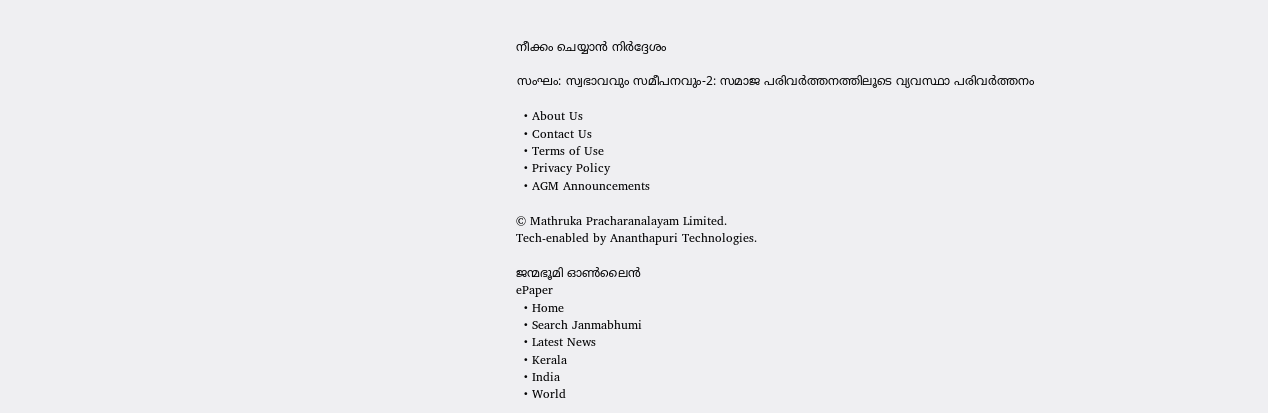നീക്കം ചെയ്യാൻ നിർദ്ദേശം

സംഘം: സ്വഭാവവും സമീപനവും-2: സമാജ പരിവര്‍ത്തനത്തിലൂടെ വ്യവസ്ഥാ പരിവര്‍ത്തനം

  • About Us
  • Contact Us
  • Terms of Use
  • Privacy Policy
  • AGM Announcements

© Mathruka Pracharanalayam Limited.
Tech-enabled by Ananthapuri Technologies.

ജന്മഭൂമി ഓണ്‍ലൈന്‍
ePaper
  • Home
  • Search Janmabhumi
  • Latest News
  • Kerala
  • India
  • World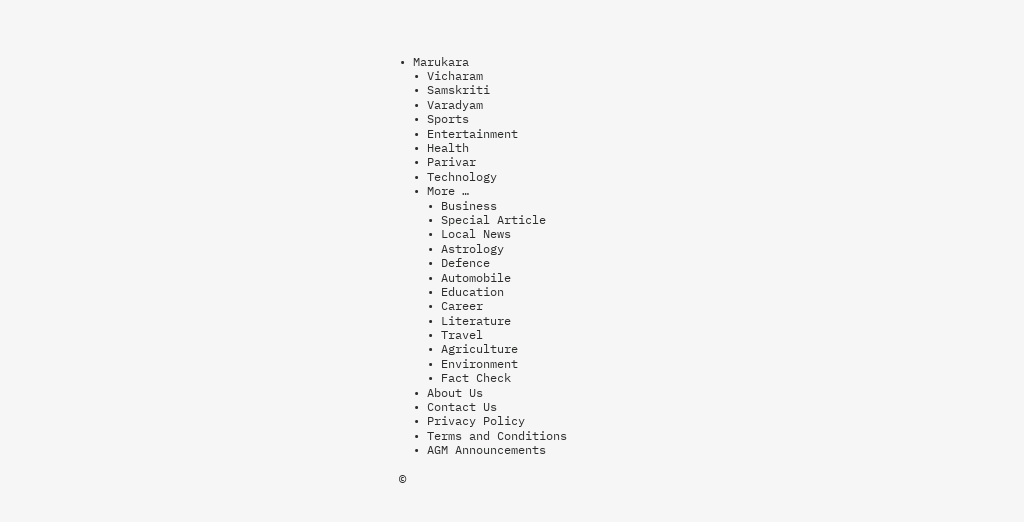• Marukara
  • Vicharam
  • Samskriti
  • Varadyam
  • Sports
  • Entertainment
  • Health
  • Parivar
  • Technology
  • More …
    • Business
    • Special Article
    • Local News
    • Astrology
    • Defence
    • Automobile
    • Education
    • Career
    • Literature
    • Travel
    • Agriculture
    • Environment
    • Fact Check
  • About Us
  • Contact Us
  • Privacy Policy
  • Terms and Conditions
  • AGM Announcements

©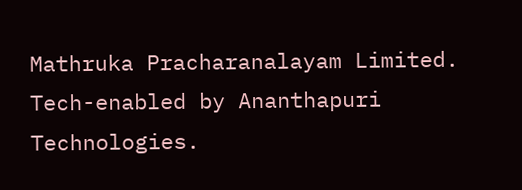Mathruka Pracharanalayam Limited.
Tech-enabled by Ananthapuri Technologies.